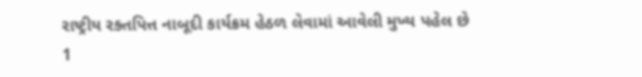રાષ્ટ્રીય રક્તપિત્ત નાબૂદી કાર્યક્રમ હેઠળ લેવામાં આવેલી મુખ્ય પહેલ છે
1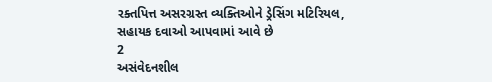રક્તપિત્ત અસરગ્રસ્ત વ્યક્તિઓને ડ્રેસિંગ મટિરિયલ, સહાયક દવાઓ આપવામાં આવે છે
2
અસંવેદનશીલ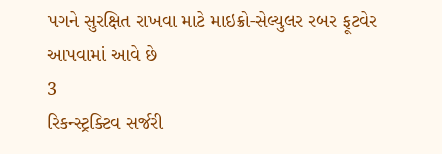પગને સુરક્ષિત રાખવા માટે માઇક્રો-સેલ્યુલર રબર ફૂટવેર આપવામાં આવે છે
3
રિકન્સ્ટ્રક્ટિવ સર્જરી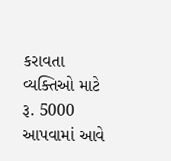કરાવતા વ્યક્તિઓ માટે રૂ. 5000 આપવામાં આવે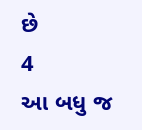છે
4
આ બધુ જ